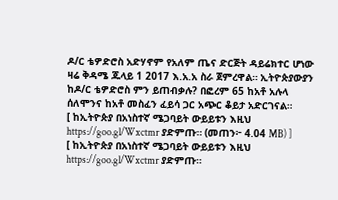ዶ/ር ቴዎድሮስ አድሃኖም የአለም ጤና ድርጅት ዳይሬክተር ሆነው ዛሬ ቅዳሜ ጁላይ 1 2017 እ.አ.አ ስራ ጀምረዋል። ኢትዮጵያውያን ከዶ/ር ቴዎድሮስ ምን ይጠብቃሉ? በፎረም 65 ከአቶ አሉላ ሰለሞንና ከአቶ መስፈን ፈይሳ ጋር አጭር ቆይታ አድርገናል።
[ ከኢትዮጵያ በአነስተኛ ሜጋባይት ውይይቱን እዚህ https://goo.gl/Wxctmr ያድምጡ። (መጠን፦ 4.04 MB) ]
[ ከኢትዮጵያ በአነስተኛ ሜጋባይት ውይይቱን እዚህ https://goo.gl/Wxctmr ያድምጡ።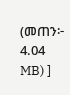(መጠን፦ 4.04 MB) ]